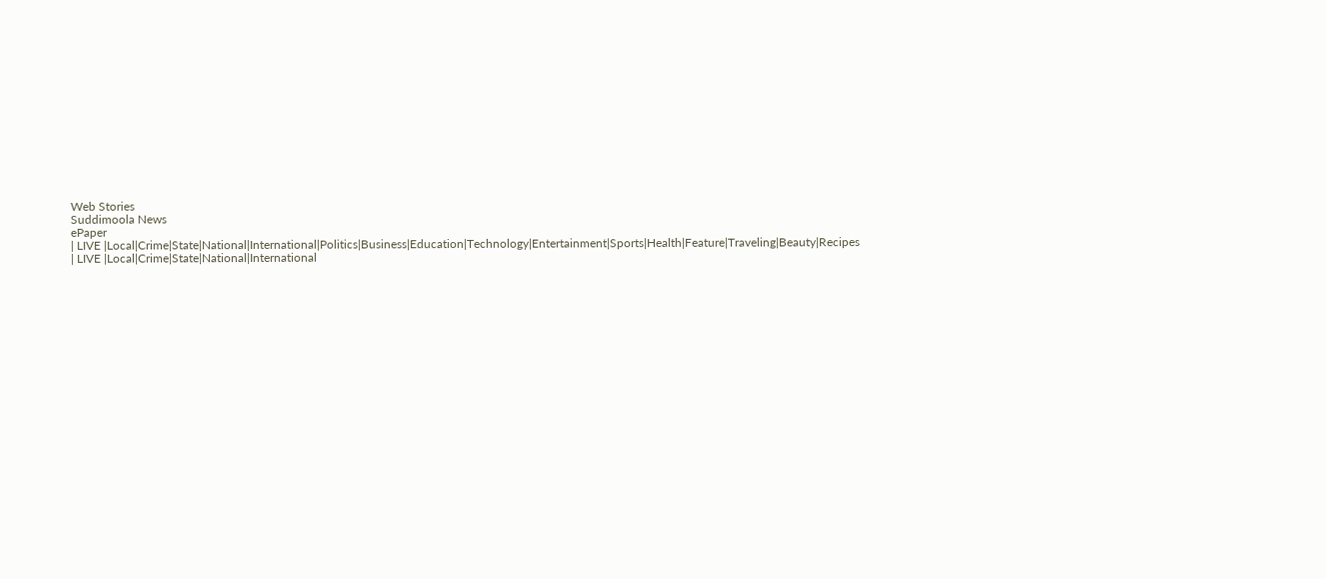Web Stories
Suddimoola News
ePaper
| LIVE |Local|Crime|State|National|International|Politics|Business|Education|Technology|Entertainment|Sports|Health|Feature|Traveling|Beauty|Recipes
| LIVE |Local|Crime|State|National|International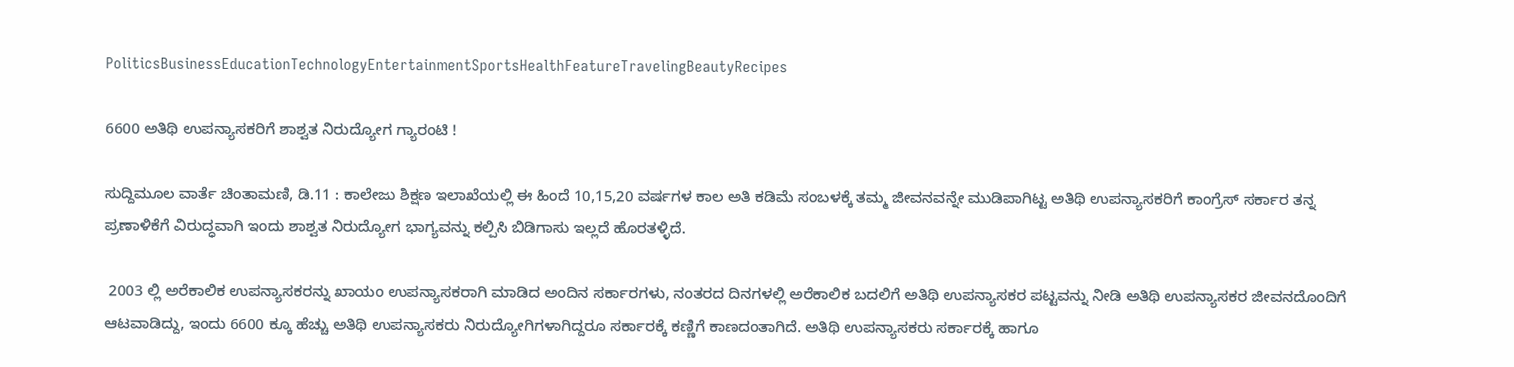PoliticsBusinessEducationTechnologyEntertainmentSportsHealthFeatureTravelingBeautyRecipes

6600 ಅತಿಥಿ ಉಪನ್ಯಾಸಕರಿಗೆ ಶಾಶ್ವತ ನಿರುದ್ಯೋಗ ಗ್ಯಾರಂಟಿ !

ಸುದ್ದಿಮೂಲ ವಾರ್ತೆ ಚಿಂತಾಮಣಿ, ಡಿ.11 : ಕಾಲೇಜು ಶಿಕ್ಷಣ ಇಲಾಖೆಯಲ್ಲಿ ಈ ಹಿಂದೆ 10,15,20 ವರ್ಷಗಳ ಕಾಲ ಅತಿ ಕಡಿಮೆ ಸಂಬಳಕ್ಕೆ ತಮ್ಮ ಜೀವನವನ್ನೇ ಮುಡಿಪಾಗಿಟ್ಟ ಅತಿಥಿ ಉಪನ್ಯಾಸಕರಿಗೆ ಕಾಂಗ್ರೆಸ್ ಸರ್ಕಾರ ತನ್ನ ಪ್ರಣಾಳಿಕೆಗೆ ವಿರುದ್ಧವಾಗಿ ಇಂದು ಶಾಶ್ವತ ನಿರುದ್ಯೋಗ ಭಾಗ್ಯವನ್ನು ಕಲ್ಪಿಸಿ ಬಿಡಿಗಾಸು ಇಲ್ಲದೆ ಹೊರತಳ್ಳಿದೆ.

 2003 ಲ್ಲಿ ಅರೆಕಾಲಿಕ ಉಪನ್ಯಾಸಕರನ್ನು ಖಾಯಂ ಉಪನ್ಯಾಸಕರಾಗಿ ಮಾಡಿದ ಅಂದಿನ ಸರ್ಕಾರಗಳು, ನಂತರದ ದಿನಗಳಲ್ಲಿ ಅರೆಕಾಲಿಕ ಬದಲಿಗೆ ಅತಿಥಿ ಉಪನ್ಯಾಸಕರ ಪಟ್ಟವನ್ನು ನೀಡಿ ಅತಿಥಿ ಉಪನ್ಯಾಸಕರ ಜೀವನದೊಂದಿಗೆ ಆಟವಾಡಿದ್ದು, ಇಂದು 6600 ಕ್ಕೂ ಹೆಚ್ಚು ಅತಿಥಿ ಉಪನ್ಯಾಸಕರು ನಿರುದ್ಯೋಗಿಗಳಾಗಿದ್ದರೂ ಸರ್ಕಾರಕ್ಕೆ ಕಣ್ಣಿಗೆ ಕಾಣದಂತಾಗಿದೆ. ಅತಿಥಿ ಉಪನ್ಯಾಸಕರು ಸರ್ಕಾರಕ್ಕೆ ಹಾಗೂ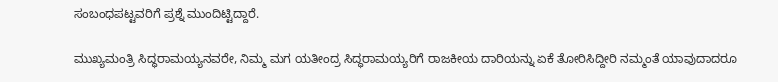ಸಂಬಂಧಪಟ್ಟವರಿಗೆ ಪ್ರಶ್ನೆ ಮುಂದಿಟ್ಟಿದ್ದಾರೆ.

ಮುಖ್ಯಮಂತ್ರಿ ಸಿದ್ಧರಾಮಯ್ಯನವರೇ, ನಿಮ್ಮ ಮಗ ಯತೀಂದ್ರ ಸಿದ್ಧರಾಮಯ್ಯರಿಗೆ ರಾಜಕೀಯ ದಾರಿಯನ್ನು ಏಕೆ ತೋರಿಸಿದ್ದೀರಿ ನಮ್ಮಂತೆ ಯಾವುದಾದರೂ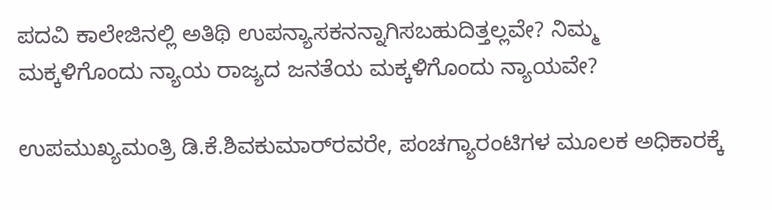ಪದವಿ ಕಾಲೇಜಿನಲ್ಲಿ ಅತಿಥಿ ಉಪನ್ಯಾಸಕನನ್ನಾಗಿಸಬಹುದಿತ್ತಲ್ಲವೇ? ನಿಮ್ಮ ಮಕ್ಕಳಿಗೊಂದು ನ್ಯಾಯ ರಾಜ್ಯದ ಜನತೆಯ ಮಕ್ಕಳಿಗೊಂದು ನ್ಯಾಯವೇ?

ಉಪಮುಖ್ಯಮಂತ್ರಿ ಡಿ.ಕೆ.ಶಿವಕುಮಾರ್‌ರವರೇ, ಪಂಚಗ್ಯಾರಂಟಿಗಳ ಮೂಲಕ ಅಧಿಕಾರಕ್ಕೆ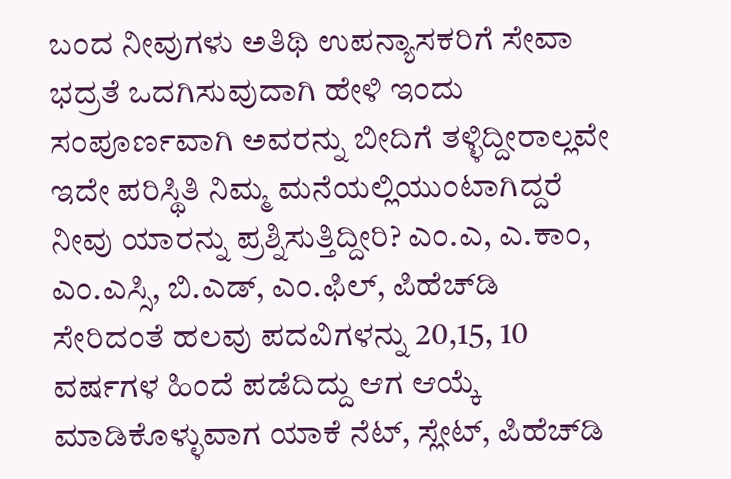ಬಂದ ನೀವುಗಳು ಅತಿಥಿ ಉಪನ್ಯಾಸಕರಿಗೆ ಸೇವಾ ಭದ್ರತೆ ಒದಗಿಸುವುದಾಗಿ ಹೇಳಿ ಇಂದು ಸಂಪೂರ್ಣವಾಗಿ ಅವರನ್ನು ಬೀದಿಗೆ ತಳ್ಳಿದ್ದೀರಾಲ್ಲವೇ ಇದೇ ಪರಿಸ್ಥಿತಿ ನಿಮ್ಮ ಮನೆಯಲ್ಲಿಯುಂಟಾಗಿದ್ದರೆ ನೀವು ಯಾರನ್ನು ಪ್ರಶ್ನಿಸುತ್ತಿದ್ದೀರಿ? ಎಂ.ಎ, ಎ.ಕಾಂ, ಎಂ.ಎಸ್ಸಿ, ಬಿ.ಎಡ್, ಎಂ.ಫಿಲ್, ಪಿಹೆಚ್‌ಡಿ ಸೇರಿದಂತೆ ಹಲವು ಪದವಿಗಳನ್ನು 20,15, 10 ವರ್ಷಗಳ ಹಿಂದೆ ಪಡೆದಿದ್ದು ಆಗ ಆಯ್ಕೆ ಮಾಡಿಕೊಳ್ಳುವಾಗ ಯಾಕೆ ನೆಟ್, ಸ್ಲೇಟ್, ಪಿಹೆಚ್‌ಡಿ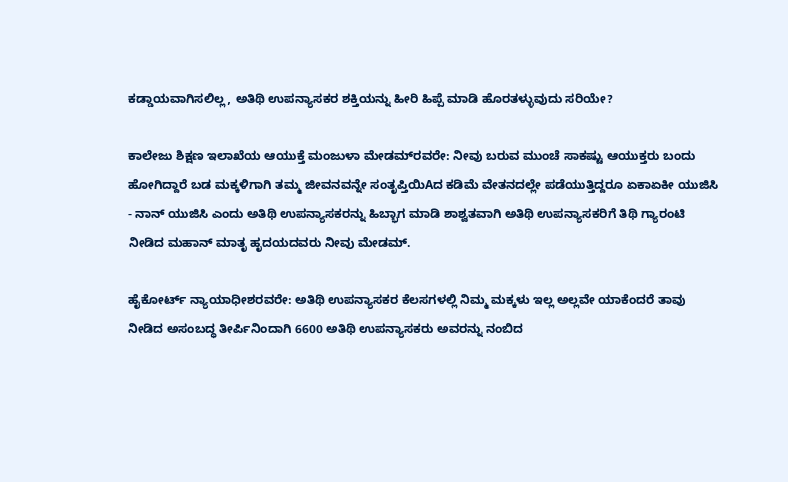ಕಡ್ಡಾಯವಾಗಿಸಲಿಲ್ಲ, ಅತಿಥಿ ಉಪನ್ಯಾಸಕರ ಶಕ್ತಿಯನ್ನು ಹೀರಿ ಹಿಪ್ಪೆ ಮಾಡಿ ಹೊರತಳ್ಳುವುದು ಸರಿಯೇ?

ಕಾಲೇಜು ಶಿಕ್ಷಣ ಇಲಾಖೆಯ ಆಯುಕ್ತೆ ಮಂಜುಳಾ ಮೇಡಮ್‌ರವರೇ: ನೀವು ಬರುವ ಮುಂಚೆ ಸಾಕಷ್ಟು ಆಯುಕ್ತರು ಬಂದು ಹೋಗಿದ್ದಾರೆ ಬಡ ಮಕ್ಕಳಿಗಾಗಿ ತಮ್ಮ ಜೀವನವನ್ನೇ ಸಂತೃಪ್ತಿಯಿAದ ಕಡಿಮೆ ವೇತನದಲ್ಲೇ ಪಡೆಯುತ್ತಿದ್ದರೂ ಏಕಾಏಕೀ ಯುಜಿಸಿ - ನಾನ್ ಯುಜಿಸಿ ಎಂದು ಅತಿಥಿ ಉಪನ್ಯಾಸಕರನ್ನು ಹಿಬ್ಭಾಗ ಮಾಡಿ ಶಾಶ್ವತವಾಗಿ ಅತಿಥಿ ಉಪನ್ಯಾಸಕರಿಗೆ ತಿಥಿ ಗ್ಯಾರಂಟಿ ನೀಡಿದ ಮಹಾನ್ ಮಾತೃ ಹೃದಯದವರು ನೀವು ಮೇಡಮ್.

ಹೈಕೋರ್ಟ್ ನ್ಯಾಯಾಧೀಶರವರೇ: ಅತಿಥಿ ಉಪನ್ಯಾಸಕರ ಕೆಲಸಗಳಲ್ಲಿ ನಿಮ್ಮ ಮಕ್ಕಳು ಇಲ್ಲ ಅಲ್ಲವೇ ಯಾಕೆಂದರೆ ತಾವು ನೀಡಿದ ಅಸಂಬದ್ಧ ತೀರ್ಪಿನಿಂದಾಗಿ 6600 ಅತಿಥಿ ಉಪನ್ಯಾಸಕರು ಅವರನ್ನು ನಂಬಿದ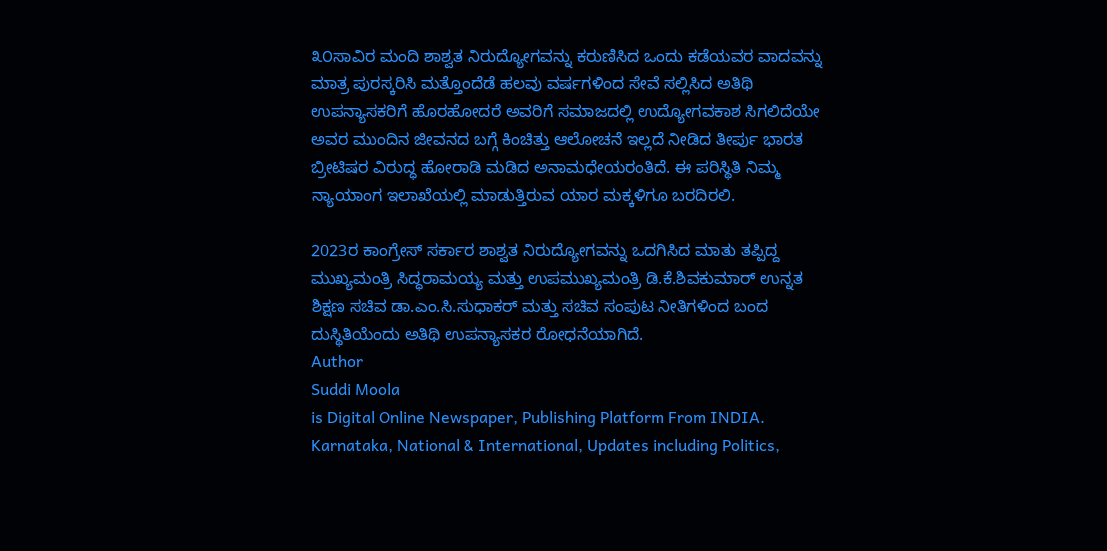೩೦ಸಾವಿರ ಮಂದಿ ಶಾಶ್ವತ ನಿರುದ್ಯೋಗವನ್ನು ಕರುಣಿಸಿದ ಒಂದು ಕಡೆಯವರ ವಾದವನ್ನು ಮಾತ್ರ ಪುರಸ್ಕರಿಸಿ ಮತ್ತೊಂದೆಡೆ ಹಲವು ವರ್ಷಗಳಿಂದ ಸೇವೆ ಸಲ್ಲಿಸಿದ ಅತಿಥಿ ಉಪನ್ಯಾಸಕರಿಗೆ ಹೊರಹೋದರೆ ಅವರಿಗೆ ಸಮಾಜದಲ್ಲಿ ಉದ್ಯೋಗವಕಾಶ ಸಿಗಲಿದೆಯೇ ಅವರ ಮುಂದಿನ ಜೀವನದ ಬಗ್ಗೆ ಕಿಂಚಿತ್ತು ಆಲೋಚನೆ ಇಲ್ಲದೆ ನೀಡಿದ ತೀರ್ಪು ಭಾರತ ಬ್ರೀಟಿಷರ ವಿರುದ್ಧ ಹೋರಾಡಿ ಮಡಿದ ಅನಾಮಧೇಯರಂತಿದೆ. ಈ ಪರಿಸ್ಥಿತಿ ನಿಮ್ಮ ನ್ಯಾಯಾಂಗ ಇಲಾಖೆಯಲ್ಲಿ ಮಾಡುತ್ತಿರುವ ಯಾರ ಮಕ್ಕಳಿಗೂ ಬರದಿರಲಿ.

2023ರ ಕಾಂಗ್ರೇಸ್ ಸರ್ಕಾರ ಶಾಶ್ವತ ನಿರುದ್ಯೋಗವನ್ನು ಒದಗಿಸಿದ ಮಾತು ತಪ್ಪಿದ್ದ ಮುಖ್ಯಮಂತ್ರಿ ಸಿದ್ಧರಾಮಯ್ಯ ಮತ್ತು ಉಪಮುಖ್ಯಮಂತ್ರಿ ಡಿ.ಕೆ.ಶಿವಕುಮಾರ್ ಉನ್ನತ ಶಿಕ್ಷಣ ಸಚಿವ ಡಾ.ಎಂ.ಸಿ.ಸುಧಾಕರ್ ಮತ್ತು ಸಚಿವ ಸಂಪುಟ ನೀತಿಗಳಿಂದ ಬಂದ ದುಸ್ಥಿತಿಯೆಂದು ಅತಿಥಿ ಉಪನ್ಯಾಸಕರ ರೋಧನೆಯಾಗಿದೆ.
Author
Suddi Moola
is Digital Online Newspaper, Publishing Platform From INDIA. Karnataka, National & International, Updates including Politics,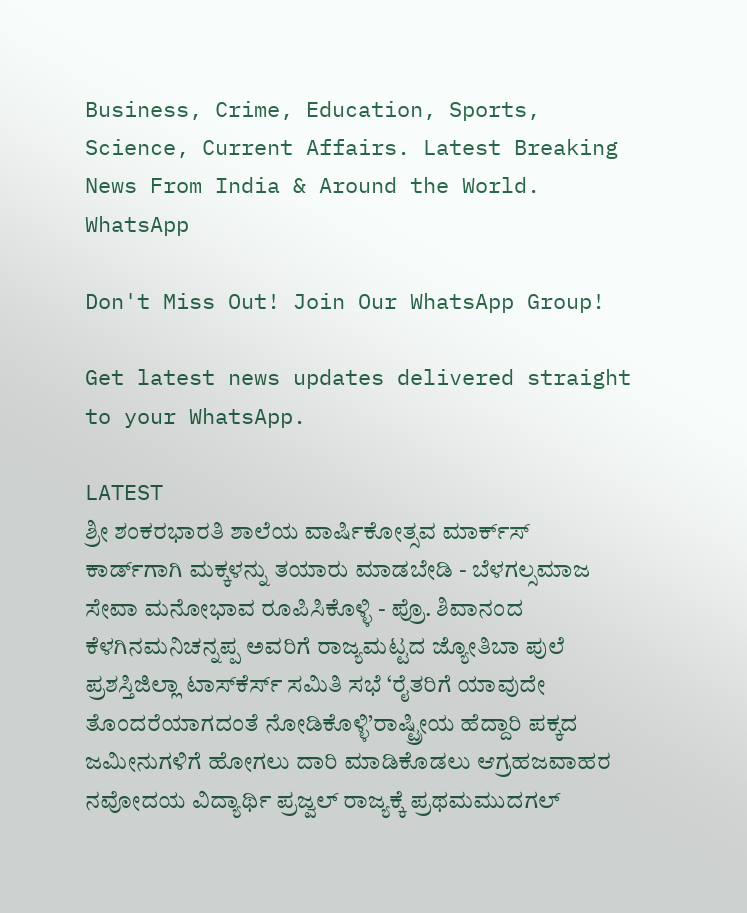Business, Crime, Education, Sports, Science, Current Affairs. Latest Breaking News From India & Around the World.
WhatsApp

Don't Miss Out! Join Our WhatsApp Group!

Get latest news updates delivered straight to your WhatsApp.

LATEST
ಶ್ರೀ ಶಂಕರಭಾರತಿ ಶಾಲೆಯ ವಾರ್ಷಿಕೋತ್ಸವ ಮಾರ್ಕ್‌ಸ್‌ ಕಾರ್ಡ್‌ಗಾಗಿ ಮಕ್ಕಳನ್ನು ತಯಾರು ಮಾಡಬೇಡಿ - ಬೆಳಗಲ್ಸಮಾಜ ಸೇವಾ ಮನೋಭಾವ ರೂಪಿಸಿಕೊಳ್ಳಿ - ಪ್ರೊ. ಶಿವಾನಂದ ಕೆಳಗಿನಮನಿಚನ್ನಪ್ಪ ಅವರಿಗೆ ರಾಜ್ಯಮಟ್ಟದ ಜ್ಯೋತಿಬಾ ಪುಲೆ ಪ್ರಶಸ್ತಿಜಿಲ್ಲಾ ಟಾಸ್‌‌ಕೆರ್ಸ್ ಸಮಿತಿ ಸಭೆ ‘ರೈತರಿಗೆ ಯಾವುದೇ ತೊಂದರೆಯಾಗದಂತೆ ನೋಡಿಕೊಳ್ಳಿ’ರಾಷ್ಟ್ರೀಯ ಹೆದ್ದಾರಿ ಪಕ್ಕದ ಜಮೀನುಗಳಿಗೆ ಹೋಗಲು ದಾರಿ ಮಾಡಿಕೊಡಲು ಆಗ್ರಹಜವಾಹರ ನವೋದಯ ವಿದ್ಯಾರ್ಥಿ ಪ್ರಜ್ವಲ್ ರಾಜ್ಯಕ್ಕೆ ಪ್ರಥಮಮುದಗಲ್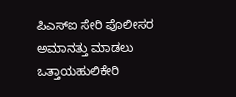ಪಿಎಸ್‌ಐ ಸೇರಿ ಪೊಲೀಸರ ಅಮಾನತ್ತು ಮಾಡಲು ಒತ್ತಾಯಹುಲಿಕೇರಿ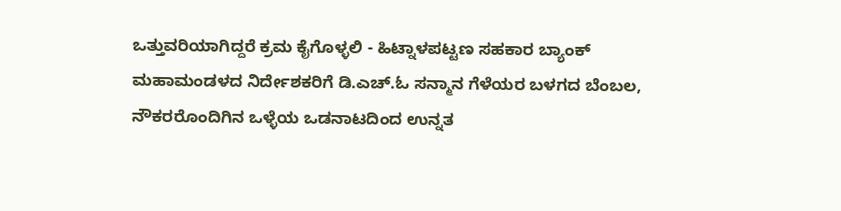ಒತ್ತುವರಿಯಾಗಿದ್ದರೆ ಕ್ರಮ ಕೈಗೊಳ್ಳಲಿ - ಹಿಟ್ನಾಳಪಟ್ಟಣ ಸಹಕಾರ ಬ್ಯಾಂಕ್ ಮಹಾಮಂಡಳದ ನಿರ್ದೇಶಕರಿಗೆ ಡಿ.ಎಚ್.ಓ ಸನ್ಮಾನ ಗೆಳೆಯರ ಬಳಗದ ಬೆಂಬಲ, ನೌಕರರೊಂದಿಗಿನ ಒಳ್ಳೆಯ ಒಡನಾಟದಿಂದ ಉನ್ನತ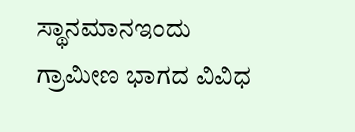ಸ್ಥಾನಮಾನಇಂದು ಗ್ರಾಮೀಣ ಭಾಗದ ವಿವಿಧ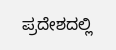ಪ್ರದೇಶದಲ್ಲಿ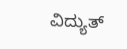ವಿದ್ಯುತ್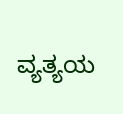ವ್ಯತ್ಯಯ